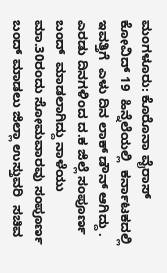ಮಂಗಳೂರು: ಕೊರೊನಾ ವೈರಾಸ್  ಕೋವಿದ್ 19  ಹಿನ್ನೆಲೆಯಲ್ಲಿ  ಕರ್ನಾಟಕದಲ್ಲಿ ಇವತ್ತಿಗೆ  ಎಳು ದಿನ ಲಾಕ್ ಡೌನ್ ಆಗಿದ್ದು . ಎರಡು ದಿನಗಳಿಂದ ದ.ಕ ಜಿಲ್ಲೆ ಸಂಪೂರ್ಣ ಬಂದ್  ಮಾಡಲಾಗಿದ್ದು ನಾಳೆಯು ಮಾ.30ರಂದು ಸೋಮವಾರವು ಸಂಪೂರ್ಣ ಬಂದ್ ಮಾಡಲು ಜಿಲ್ಲಾ ಉಸ್ತುವರಿ  ಸಚಿವ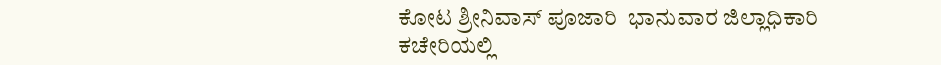ಕೋಟ ಶ್ರೀನಿವಾಸ್ ಪೂಜಾರಿ  ಭಾನುವಾರ ಜಿಲ್ಲಾಧಿಕಾರಿ ಕಚೇರಿಯಲ್ಲಿ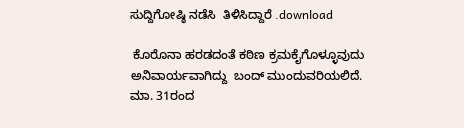ಸುದ್ದಿಗೋಷ್ಠಿ ನಡೆಸಿ  ತಿಳಿಸಿದ್ದಾರೆ .download

 ಕೊರೊನಾ ಹರಡದಂತೆ ಕಠಿಣ ಕ್ರಮಕೈಗೊಳ್ಳೂವುದು ಅನಿವಾರ್ಯವಾಗಿದ್ದು  ಬಂದ್ ಮುಂದುವರಿಯಲಿದೆ. ಮಾ. 31ರಂದ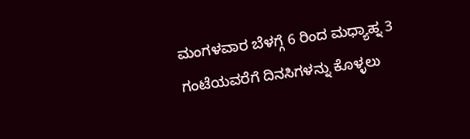ಮಂಗಳವಾರ ಬೆಳಗ್ಗೆ 6 ರಿಂದ ಮಧ್ಯಾಹ್ನ 3 ಗಂಟೆಯವರೆಗೆ ದಿನಸಿಗಳನ್ನು ಕೊಳ್ಳಲು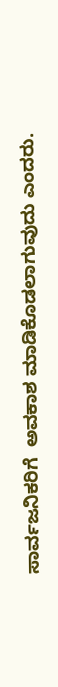ಸಾರ್ವಜನಿಕರಿಗೆ  ಅವಕಾಶ ಮಾಡಿಕೊಡಲಾಗುವುದು ಎಂದರು.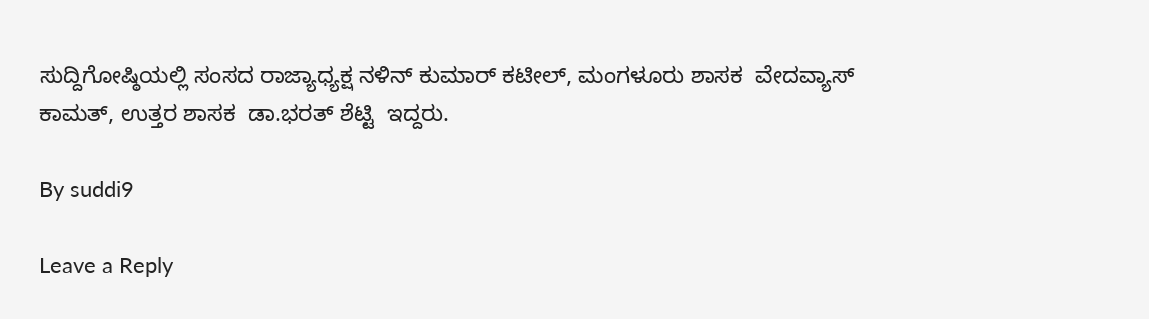ಸುದ್ದಿಗೋಷ್ಠಿಯಲ್ಲಿ ಸಂಸದ ರಾಜ್ಯಾಧ್ಯಕ್ಷ ನಳಿನ್ ಕುಮಾರ್ ಕಟೀಲ್, ಮಂಗಳೂರು ಶಾಸಕ  ವೇದವ್ಯಾಸ್ ಕಾಮತ್, ಉತ್ತರ ಶಾಸಕ  ಡಾ.ಭರತ್ ಶೆಟ್ಟಿ  ಇದ್ದರು.

By suddi9

Leave a Reply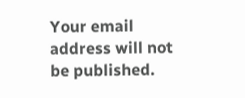Your email address will not be published.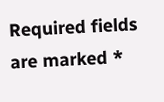Required fields are marked *